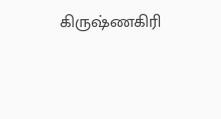கிருஷ்ணகிரி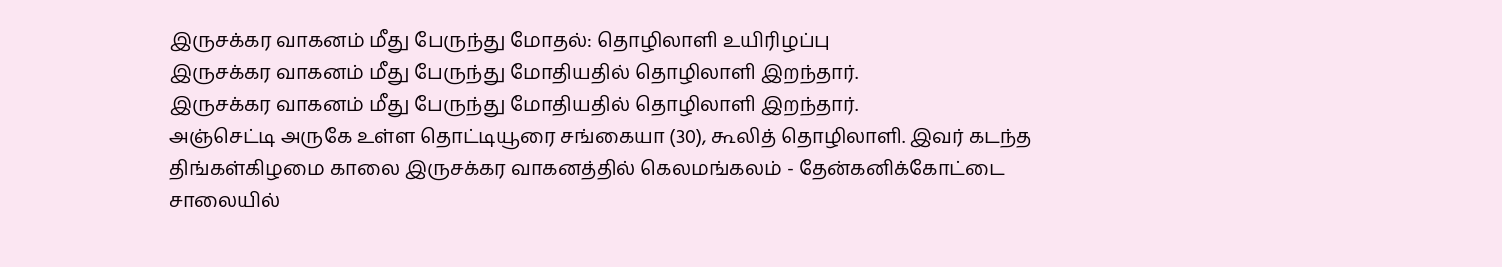இருசக்கர வாகனம் மீது பேருந்து மோதல்: தொழிலாளி உயிரிழப்பு
இருசக்கர வாகனம் மீது பேருந்து மோதியதில் தொழிலாளி இறந்தார்.
இருசக்கர வாகனம் மீது பேருந்து மோதியதில் தொழிலாளி இறந்தார்.
அஞ்செட்டி அருகே உள்ள தொட்டியூரை சங்கையா (30), கூலித் தொழிலாளி. இவர் கடந்த திங்கள்கிழமை காலை இருசக்கர வாகனத்தில் கெலமங்கலம் - தேன்கனிக்கோட்டை சாலையில்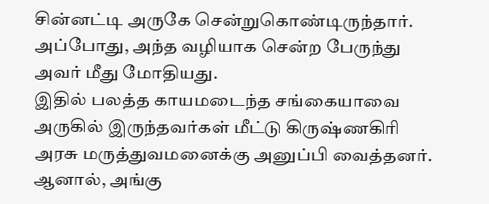சின்னட்டி அருகே சென்றுகொண்டிருந்தார். அப்போது, அந்த வழியாக சென்ற பேருந்து அவர் மீது மோதியது.
இதில் பலத்த காயமடைந்த சங்கையாவை அருகில் இருந்தவர்கள் மீட்டு கிருஷ்ணகிரி அரசு மருத்துவமனைக்கு அனுப்பி வைத்தனர். ஆனால், அங்கு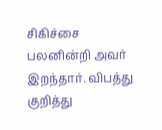சிகிச்சை பலனின்றி அவர் இறந்தார். விபத்து குறித்து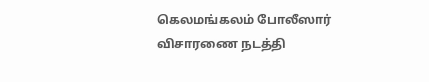கெலமங்கலம் போலீஸார் விசாரணை நடத்தி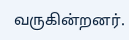வருகின்றனர்.